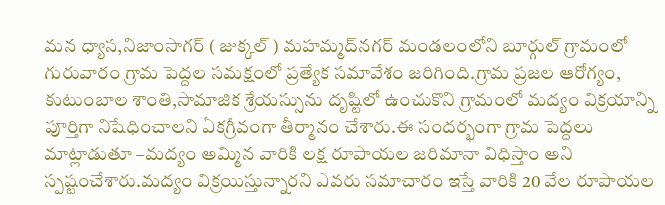మన ధ్యాస,నిజాంసాగర్ ( జుక్కల్ ) మహమ్మద్‌నగర్ మండలంలోని బూర్గుల్ గ్రామంలో గురువారం గ్రామ పెద్దల సమక్షంలో ప్రత్యేక సమావేశం జరిగింది.గ్రామ ప్రజల ఆరోగ్యం, కుటుంబాల శాంతి,సామాజిక శ్రేయస్సును దృష్టిలో ఉంచుకొని గ్రామంలో మద్యం విక్రయాన్ని పూర్తిగా నిషేధించాలని ఏకగ్రీవంగా తీర్మానం చేశారు.ఈ సందర్భంగా గ్రామ పెద్దలు మాట్లాడుతూ –మద్యం అమ్మిన వారికి లక్ష రూపాయల జరిమానా విధిస్తాం అని స్పష్టంచేశారు.మద్యం విక్రయిస్తున్నారని ఎవరు సమాచారం ఇస్తే వారికి 20 వేల రూపాయల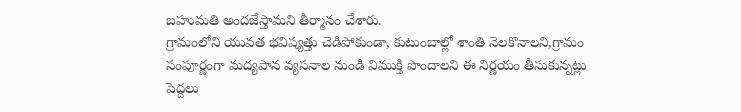బహుమతి అందజేస్తామని తీర్మానం చేశారు.
గ్రామంలోని యువత భవిష్యత్తు చెడిపోకుండా, కుటుంబాల్లో శాంతి నెలకొనాలని,గ్రామం సంపూర్ణంగా మద్యపాన వ్యసనాల నుండి విముక్తి పొందాలని ఈ నిర్ణయం తీసుకున్నట్లు పెద్దలు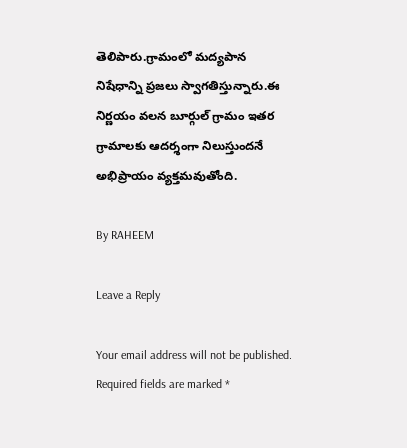తెలిపారు.గ్రామంలో మద్యపాన నిషేధాన్ని ప్రజలు స్వాగతిస్తున్నారు.ఈ నిర్ణయం వలన బూర్గుల్ గ్రామం ఇతర గ్రామాలకు ఆదర్శంగా నిలుస్తుందనే అభిప్రాయం వ్యక్తమవుతోంది.

By RAHEEM

Leave a Reply

Your email address will not be published. Required fields are marked *